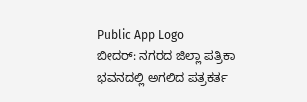Public App Logo
ಬೀದರ್: ನಗರದ ಜಿಲ್ಲಾ ಪತ್ರಿಕಾ ಭವನದಲ್ಲಿ ಅಗಲಿದ ಪತ್ರಕರ್ತ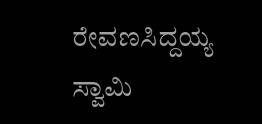ರೇವಣಸಿದ್ದಯ್ಯ ಸ್ವಾಮಿ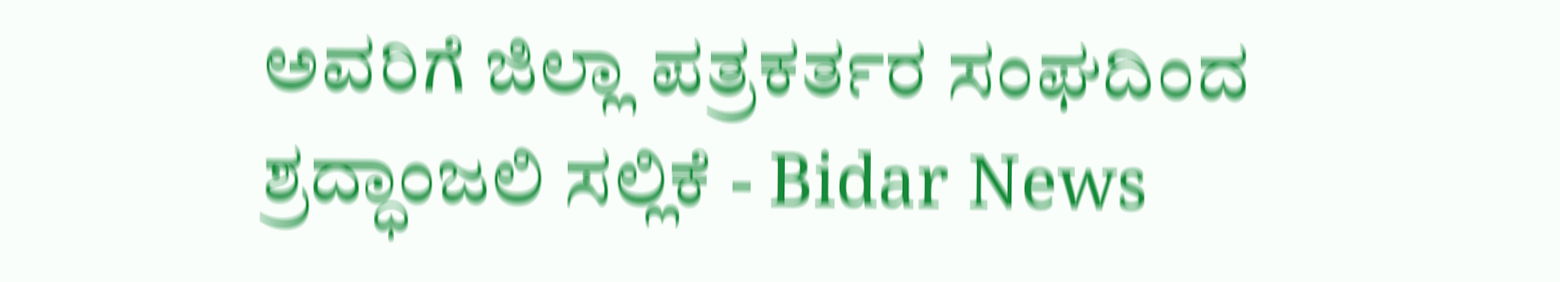ಅವರಿಗೆ ಜಿಲ್ಲಾ ಪತ್ರಕರ್ತರ ಸಂಘದಿಂದ ಶ್ರದ್ಧಾಂಜಲಿ ಸಲ್ಲಿಕೆ - Bidar News